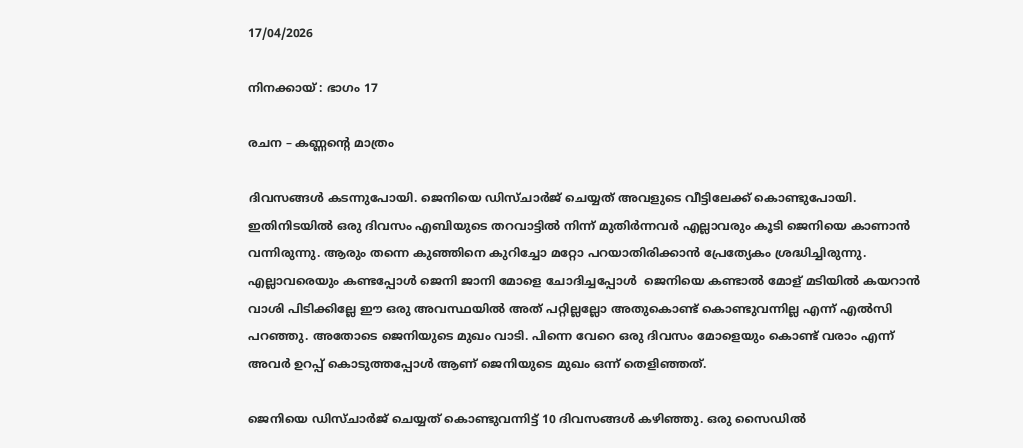17/04/2026

നിനക്കായ് : ഭാഗം 17

രചന – കണ്ണന്റെ മാത്രം

ദിവസങ്ങൾ കടന്നുപോയി. ജെനിയെ ഡിസ്ചാർജ് ചെയ്യത് അവളുടെ വീട്ടിലേക്ക് കൊണ്ടുപോയി. ഇതിനിടയിൽ ഒരു ദിവസം എബിയുടെ തറവാട്ടിൽ നിന്ന് മുതിർന്നവർ എല്ലാവരും കൂടി ജെനിയെ കാണാൻ വന്നിരുന്നു. ആരും തന്നെ കുഞ്ഞിനെ കുറിച്ചോ മറ്റോ പറയാതിരിക്കാൻ പ്രേത്യേകം ശ്രദ്ധിച്ചിരുന്നു. എല്ലാവരെയും കണ്ടപ്പോൾ ജെനി ജാനി മോളെ ചോദിച്ചപ്പോൾ  ജെനിയെ കണ്ടാൽ മോള് മടിയിൽ കയറാൻ വാശി പിടിക്കില്ലേ ഈ ഒരു അവസ്ഥയിൽ അത് പറ്റില്ലല്ലോ അതുകൊണ്ട് കൊണ്ടുവന്നില്ല എന്ന് എൽസി പറഞ്ഞു. അതോടെ ജെനിയുടെ മുഖം വാടി. പിന്നെ വേറെ ഒരു ദിവസം മോളെയും കൊണ്ട് വരാം എന്ന് അവർ ഉറപ്പ് കൊടുത്തപ്പോൾ ആണ് ജെനിയുടെ മുഖം ഒന്ന് തെളിഞ്ഞത്.

ജെനിയെ ഡിസ്ചാർജ് ചെയ്യത് കൊണ്ടുവന്നിട്ട് 10 ദിവസങ്ങൾ കഴിഞ്ഞു. ഒരു സൈഡിൽ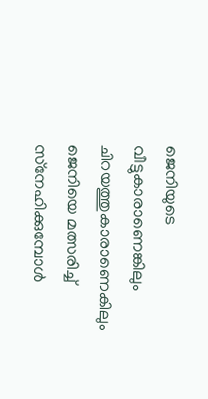ജെനിയുടെ വീട്ടുകാരാണെങ്കിലും ചിറയത്തുകാരാണെകിലും ജെനിയെ മത്സരിച്ച് സ്‌നേഹിക്കുമ്പോൾ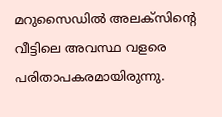മറുസൈഡിൽ അലക്സിന്റെ വീട്ടിലെ അവസ്ഥ വളരെ പരിതാപകരമായിരുന്നു.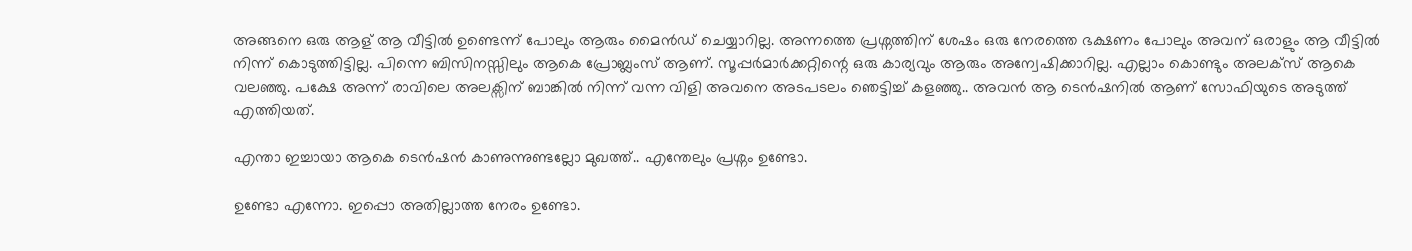അങ്ങനെ ഒരു ആള് ആ വീട്ടിൽ ഉണ്ടെന്ന് പോലും ആരും മൈൻഡ് ചെയ്യാറില്ല. അന്നത്തെ പ്രശ്നത്തിന് ശേഷം ഒരു നേരത്തെ ഭക്ഷണം പോലും അവന് ഒരാളും ആ വീട്ടിൽ നിന്ന് കൊടുത്തിട്ടില്ല. പിന്നെ ബിസിനസ്സിലും ആകെ പ്രോബ്ലംസ് ആണ്. സൂപ്പർമാർക്കറ്റിന്റെ ഒരു കാര്യവും ആരും അന്വേഷിക്കാറില്ല. എല്ലാം കൊണ്ടും അലക്സ് ആകെ വലഞ്ഞു. പക്ഷേ അന്ന് രാവിലെ അലക്സിന് ബാങ്കിൽ നിന്ന് വന്ന വിളി അവനെ അടപടലം ഞെട്ടിച്ച് കളഞ്ഞു.. അവൻ ആ ടെൻഷനിൽ ആണ് സോഫിയുടെ അടുത്ത് എത്തിയത്.

എന്താ ഇച്ചായാ ആകെ ടെൻഷൻ കാണുന്നുണ്ടല്ലോ മുഖത്ത്.. എന്തേലും പ്രശ്നം ഉണ്ടോ.

ഉണ്ടോ എന്നോ. ഇപ്പൊ അതില്ലാത്ത നേരം ഉണ്ടോ.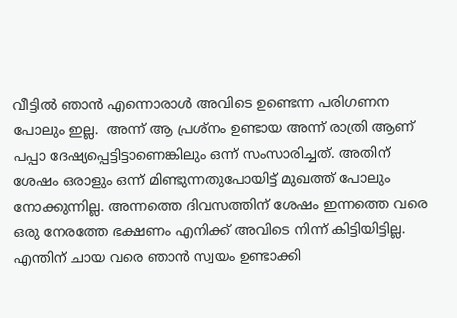വീട്ടിൽ ഞാൻ എന്നൊരാൾ അവിടെ ഉണ്ടെന്ന പരിഗണന പോലും ഇല്ല.  അന്ന് ആ പ്രശ്നം ഉണ്ടായ അന്ന് രാത്രി ആണ് പപ്പാ ദേഷ്യപ്പെട്ടിട്ടാണെങ്കിലും ഒന്ന് സംസാരിച്ചത്. അതിന് ശേഷം ഒരാളും ഒന്ന് മിണ്ടുന്നതുപോയിട്ട് മുഖത്ത് പോലും നോക്കുന്നില്ല. അന്നത്തെ ദിവസത്തിന് ശേഷം ഇന്നത്തെ വരെ ഒരു നേരത്തേ ഭക്ഷണം എനിക്ക് അവിടെ നിന്ന് കിട്ടിയിട്ടില്ല. എന്തിന് ചായ വരെ ഞാൻ സ്വയം ഉണ്ടാക്കി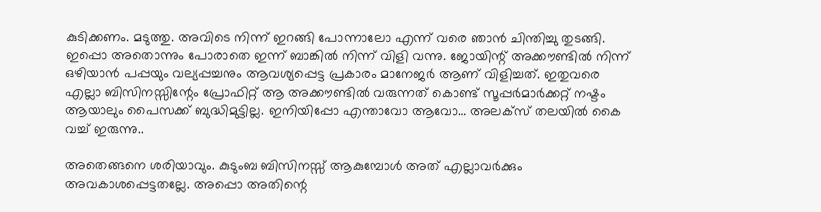കുടിക്കണം. മടുത്തു. അവിടെ നിന്ന് ഇറങ്ങി പോന്നാലോ എന്ന് വരെ ഞാൻ ചിന്തിച്ചു തുടങ്ങി. ഇപ്പൊ അതൊന്നും പോരാതെ ഇന്ന് ബാങ്കിൽ നിന്ന് വിളി വന്നു. ജോയിന്റ് അക്കൗണ്ടിൽ നിന്ന് ഒഴിയാൻ പപ്പയും വല്യപ്പച്ചനും ആവശ്യപ്പെട്ട പ്രകാരം മാനേജർ ആണ് വിളിച്ചത്. ഇതുവരെ എല്ലാ ബിസിനസ്സിന്റേം പ്രോഫിറ്റ് ആ അക്കൗണ്ടിൽ വരുന്നത് കൊണ്ട് സൂപ്പർമാർക്കറ്റ് നഷ്ടം ആയാലും പൈസക്ക് ബുദ്ധിമുട്ടില്ല. ഇനിയിപ്പോ എന്താവോ ആവോ… അലക്സ് തലയിൽ കൈ വച്ച് ഇരുന്നു..

അതെങ്ങനെ ശരിയാവും. കുടുംബ ബിസിനസ്സ് ആകുമ്പോൾ അത് എല്ലാവർക്കും അവകാശപ്പെട്ടതല്ലേ. അപ്പൊ അതിന്റെ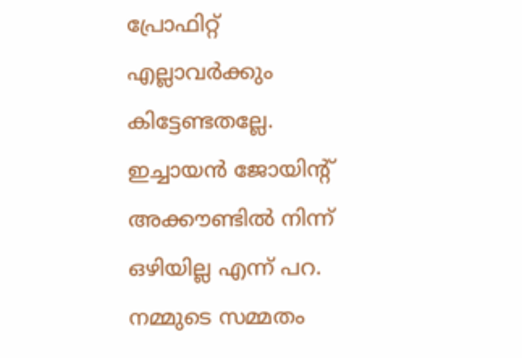പ്രോഫിറ്റ് എല്ലാവർക്കും കിട്ടേണ്ടതല്ലേ. ഇച്ചായൻ ജോയിന്റ് അക്കൗണ്ടിൽ നിന്ന് ഒഴിയില്ല എന്ന് പറ. നമ്മുടെ സമ്മതം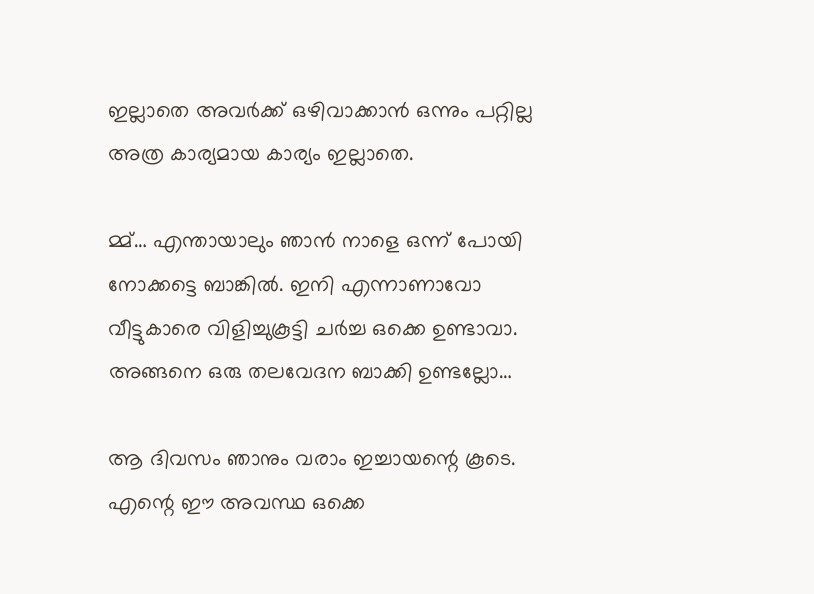ഇല്ലാതെ അവർക്ക് ഒഴിവാക്കാൻ ഒന്നും പറ്റില്ല അത്ര കാര്യമായ കാര്യം ഇല്ലാതെ.

മ്മ്… എന്തായാലും ഞാൻ നാളെ ഒന്ന് പോയി നോക്കട്ടെ ബാങ്കിൽ. ഇനി എന്നാണാവോ വീട്ടുകാരെ വിളിച്ചുകൂട്ടി ചർച്ച ഒക്കെ ഉണ്ടാവാ. അങ്ങനെ ഒരു തലവേദന ബാക്കി ഉണ്ടല്ലോ…

ആ ദിവസം ഞാനും വരാം ഇച്ചായന്റെ കൂടെ. എന്റെ ഈ അവസ്ഥ ഒക്കെ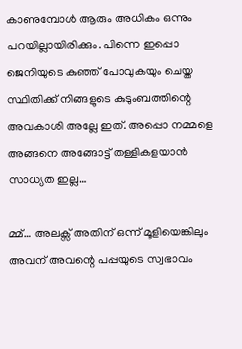കാണുമ്പോൾ ആരും അധികം ഒന്നും പറയില്ലായിരിക്കും. പിന്നെ ഇപ്പൊ ജെനിയുടെ കുഞ്ഞ് പോവുകയും ചെയ്ത സ്ഥിതിക്ക് നിങ്ങളുടെ കുടുംബത്തിന്റെ അവകാശി അല്ലേ ഇത്. അപ്പൊ നമ്മളെ അങ്ങനെ അങ്ങോട്ട് തള്ളികളയാൻ സാധ്യത ഇല്ല…

മ്മ്… അലക്സ് അതിന് ഒന്ന് മൂളിയെങ്കിലും അവന് അവന്റെ പപ്പയുടെ സ്വഭാവം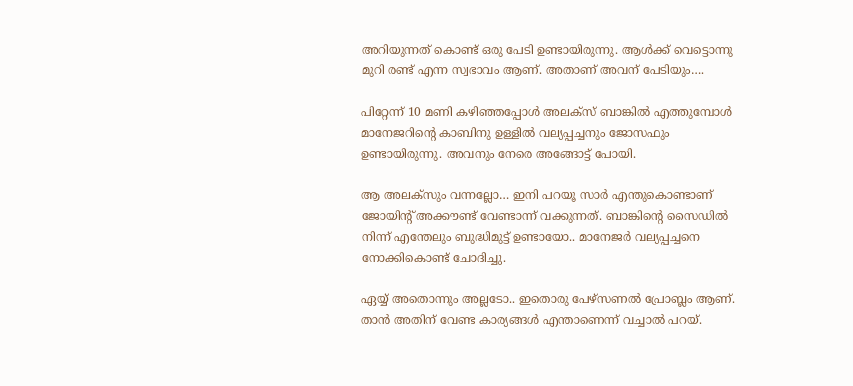അറിയുന്നത് കൊണ്ട് ഒരു പേടി ഉണ്ടായിരുന്നു. ആൾക്ക് വെട്ടൊന്നു മുറി രണ്ട് എന്ന സ്വഭാവം ആണ്. അതാണ് അവന് പേടിയും….

പിറ്റേന്ന് 10 മണി കഴിഞ്ഞപ്പോൾ അലക്സ് ബാങ്കിൽ എത്തുമ്പോൾ മാനേജറിന്റെ കാബിനു ഉള്ളിൽ വല്യപ്പച്ചനും ജോസഫും ഉണ്ടായിരുന്നു. അവനും നേരെ അങ്ങോട്ട് പോയി.

ആ അലക്സും വന്നല്ലോ… ഇനി പറയൂ സാർ എന്തുകൊണ്ടാണ് ജോയിന്റ് അക്കൗണ്ട് വേണ്ടാന്ന് വക്കുന്നത്. ബാങ്കിന്റെ സൈഡിൽ നിന്ന് എന്തേലും ബുദ്ധിമുട്ട് ഉണ്ടായോ.. മാനേജർ വല്യപ്പച്ചനെ നോക്കികൊണ്ട്‌ ചോദിച്ചു.

ഏയ്യ് അതൊന്നും അല്ലടോ.. ഇതൊരു പേഴ്‌സണൽ പ്രോബ്ലം ആണ്. താൻ അതിന് വേണ്ട കാര്യങ്ങൾ എന്താണെന്ന് വച്ചാൽ പറയ്‌.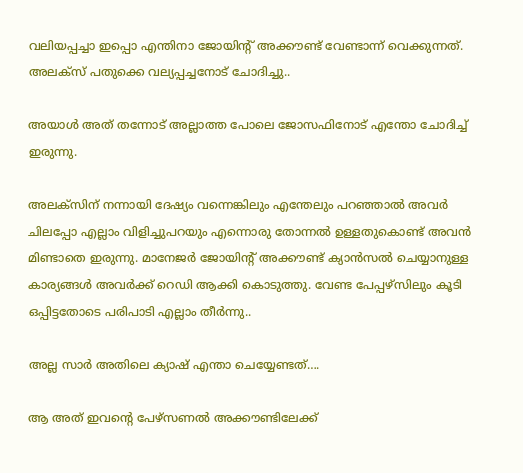വലിയപ്പച്ചാ ഇപ്പൊ എന്തിനാ ജോയിന്റ് അക്കൗണ്ട് വേണ്ടാന്ന് വെക്കുന്നത്. അലക്സ്‌ പതുക്കെ വല്യപ്പച്ചനോട് ചോദിച്ചു..

അയാൾ അത് തന്നോട് അല്ലാത്ത പോലെ ജോസഫിനോട് എന്തോ ചോദിച്ച് ഇരുന്നു.

അലക്സിന് നന്നായി ദേഷ്യം വന്നെങ്കിലും എന്തേലും പറഞ്ഞാൽ അവർ ചിലപ്പോ എല്ലാം വിളിച്ചുപറയും എന്നൊരു തോന്നൽ ഉള്ളതുകൊണ്ട് അവൻ മിണ്ടാതെ ഇരുന്നു. മാനേജർ ജോയിന്റ് അക്കൗണ്ട് ക്യാൻസൽ ചെയ്യാനുള്ള കാര്യങ്ങൾ അവർക്ക് റെഡി ആക്കി കൊടുത്തു. വേണ്ട പേപ്പഴ്സിലും കൂടി ഒപ്പിട്ടതോടെ പരിപാടി എല്ലാം തീർന്നു..

അല്ല സാർ അതിലെ ക്യാഷ് എന്താ ചെയ്യേണ്ടത്….

ആ അത് ഇവന്റെ പേഴ്‌സണൽ അക്കൗണ്ടിലേക്ക്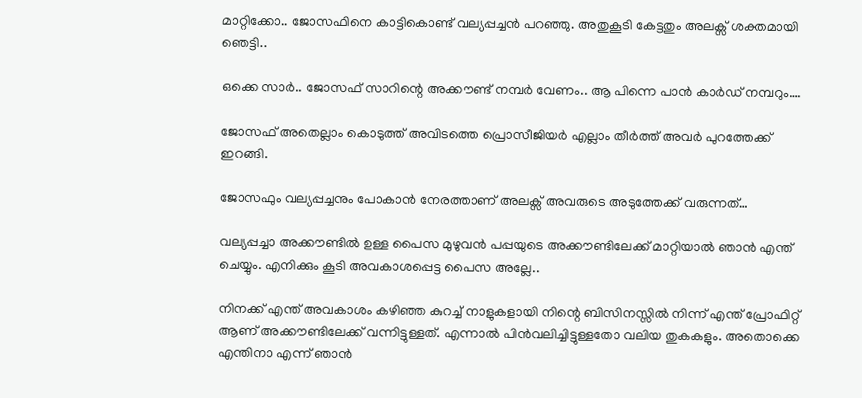മാറ്റിക്കോ.. ജോസഫിനെ കാട്ടികൊണ്ട് വല്യപ്പച്ചൻ പറഞ്ഞു. അതുകൂടി കേട്ടതും അലക്സ് ശക്തമായി ഞെട്ടി..

ഒക്കെ സാർ.. ജോസഫ് സാറിന്റെ അക്കൗണ്ട് നമ്പർ വേണം.. ആ പിന്നെ പാൻ കാർഡ് നമ്പറും….

ജോസഫ് അതെല്ലാം കൊടുത്ത് അവിടത്തെ പ്രൊസീജിയർ എല്ലാം തീർത്ത് അവർ പുറത്തേക്ക് ഇറങ്ങി.

ജോസഫും വല്യപ്പച്ചനും പോകാൻ നേരത്താണ് അലക്സ് അവരുടെ അടുത്തേക്ക് വരുന്നത്…

വല്യപ്പച്ചാ അക്കൗണ്ടിൽ ഉള്ള പൈസ മുഴുവൻ പപ്പയുടെ അക്കൗണ്ടിലേക്ക് മാറ്റിയാൽ ഞാൻ എന്ത് ചെയ്യും. എനിക്കും കൂടി അവകാശപ്പെട്ട പൈസ അല്ലേ..

നിനക്ക് എന്ത് അവകാശം കഴിഞ്ഞ കുറച്ച് നാളുകളായി നിന്റെ ബിസിനസ്സിൽ നിന്ന് എന്ത് പ്രോഫിറ്റ് ആണ് അക്കൗണ്ടിലേക്ക് വന്നിട്ടുള്ളത്. എന്നാൽ പിൻവലിച്ചിട്ടുള്ളതോ വലിയ തുകകളും. അതൊക്കെ എന്തിനാ എന്ന് ഞാൻ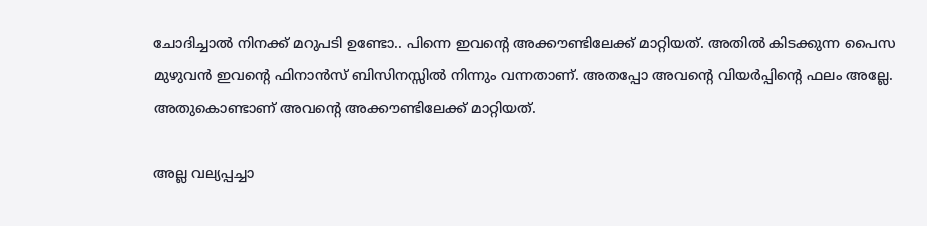ചോദിച്ചാൽ നിനക്ക് മറുപടി ഉണ്ടോ.. പിന്നെ ഇവന്റെ അക്കൗണ്ടിലേക്ക് മാറ്റിയത്. അതിൽ കിടക്കുന്ന പൈസ മുഴുവൻ ഇവന്റെ ഫിനാൻസ് ബിസിനസ്സിൽ നിന്നും വന്നതാണ്. അതപ്പോ അവന്റെ വിയർപ്പിന്റെ ഫലം അല്ലേ. അതുകൊണ്ടാണ് അവന്റെ അക്കൗണ്ടിലേക്ക് മാറ്റിയത്.

അല്ല വല്യപ്പച്ചാ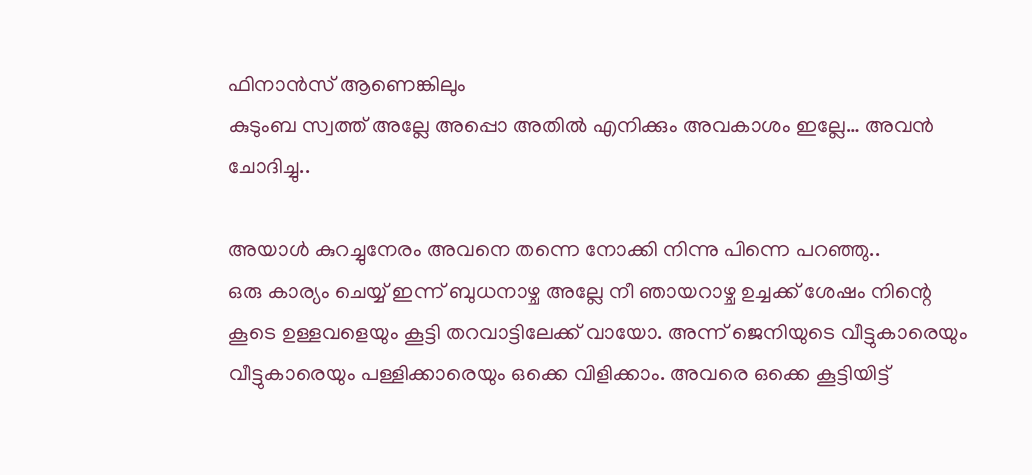ഫിനാൻസ് ആണെങ്കിലും
കുടുംബ സ്വത്ത്‌ അല്ലേ അപ്പൊ അതിൽ എനിക്കും അവകാശം ഇല്ലേ… അവൻ ചോദിച്ചു..

അയാൾ കുറച്ചുനേരം അവനെ തന്നെ നോക്കി നിന്നു പിന്നെ പറഞ്ഞു..
ഒരു കാര്യം ചെയ്യ് ഇന്ന് ബുധനാഴ്ച അല്ലേ നീ ഞായറാഴ്ച ഉച്ചക്ക് ശേഷം നിന്റെ കൂടെ ഉള്ളവളെയും കൂട്ടി തറവാട്ടിലേക്ക് വായോ. അന്ന് ജെനിയുടെ വീട്ടുകാരെയും വീട്ടുകാരെയും പള്ളിക്കാരെയും ഒക്കെ വിളിക്കാം. അവരെ ഒക്കെ കൂട്ടിയിട്ട്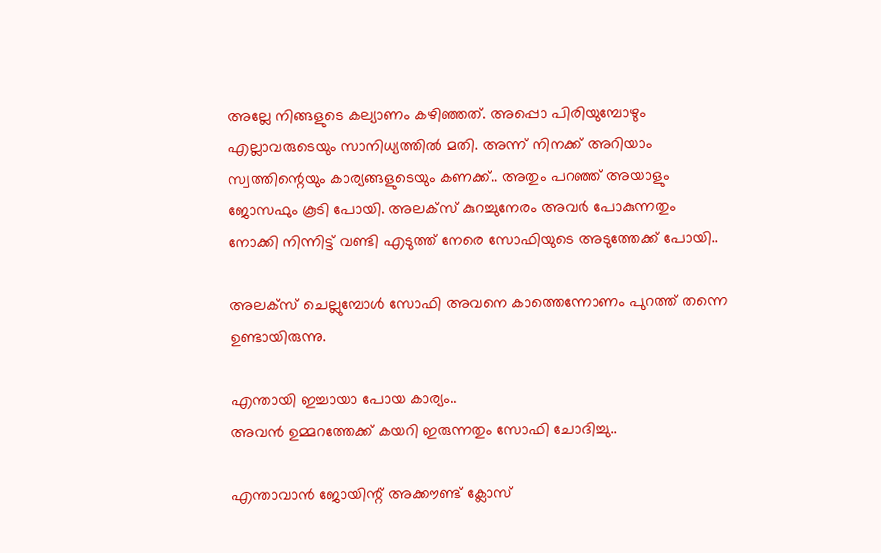അല്ലേ നിങ്ങളുടെ കല്യാണം കഴിഞ്ഞത്. അപ്പൊ പിരിയുമ്പോഴും എല്ലാവരുടെയും സാനിധ്യത്തിൽ മതി. അന്ന് നിനക്ക് അറിയാം സ്വത്തിന്റെയും കാര്യങ്ങളുടെയും കണക്ക്.. അതും പറഞ്ഞ് അയാളും ജോസഫും കൂടി പോയി. അലക്സ് കുറച്ചുനേരം അവർ പോകുന്നതും നോക്കി നിന്നിട്ട് വണ്ടി എടുത്ത് നേരെ സോഫിയുടെ അടുത്തേക്ക് പോയി..

അലക്സ് ചെല്ലുമ്പോൾ സോഫി അവനെ കാത്തെന്നോണം പുറത്ത് തന്നെ ഉണ്ടായിരുന്നു.

എന്തായി ഇച്ചായാ പോയ കാര്യം..
അവൻ ഉമ്മറത്തേക്ക് കയറി ഇരുന്നതും സോഫി ചോദിച്ചു..

എന്താവാൻ ജോയിന്റ് അക്കൗണ്ട് ക്ലോസ്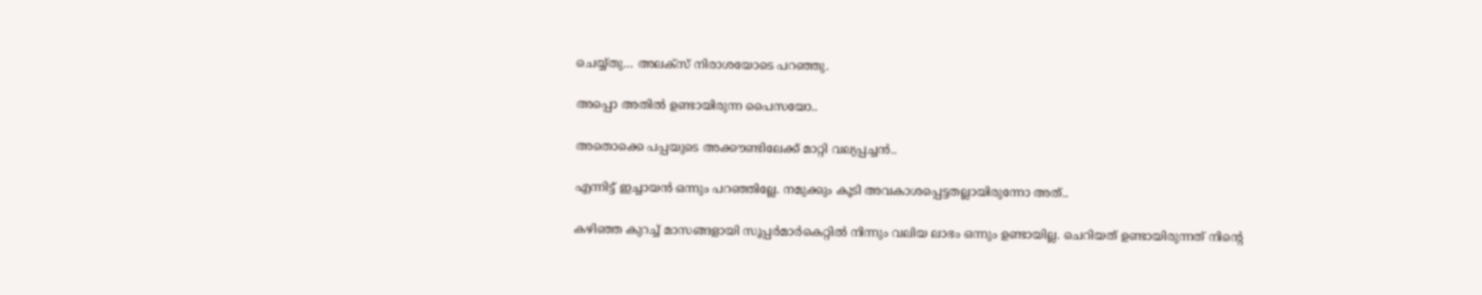ചെയ്യ്തു… അലക്സ് നിരാശയോടെ പറഞ്ഞു.

അപ്പൊ അതിൽ ഉണ്ടായിരുന്ന പൈസയോ..

അതൊക്കെ പപ്പയുടെ അക്കൗണ്ടിലേക്ക് മാറ്റി വല്യപ്പച്ചൻ..

എന്നിട്ട് ഇച്ചായൻ ഒന്നും പറഞ്ഞില്ലേ. നമുക്കും കൂടി അവകാശപ്പെട്ടതല്ലായിരുന്നോ അത്..

കഴിഞ്ഞ കുറച്ച് മാസങ്ങളായി സൂപ്പർമാർകെറ്റിൽ നിന്നും വലിയ ലാഭം ഒന്നും ഉണ്ടായില്ല. ചെറിയത് ഉണ്ടായിരുന്നത് നിന്റെ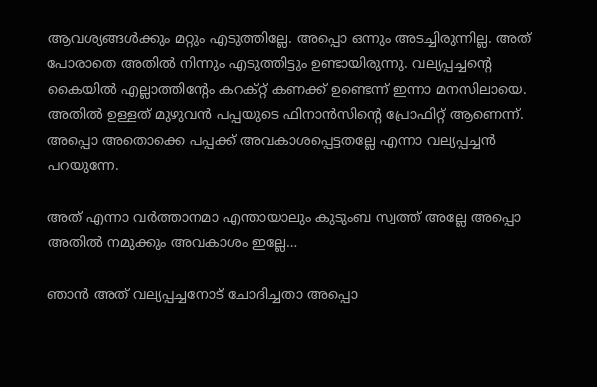ആവശ്യങ്ങൾക്കും മറ്റും എടുത്തില്ലേ. അപ്പൊ ഒന്നും അടച്ചിരുന്നില്ല. അത് പോരാതെ അതിൽ നിന്നും എടുത്തിട്ടും ഉണ്ടായിരുന്നു. വല്യപ്പച്ചന്റെ കൈയിൽ എല്ലാത്തിന്റേം കറക്റ്റ് കണക്ക് ഉണ്ടെന്ന് ഇന്നാ മനസിലായെ. അതിൽ ഉള്ളത് മുഴുവൻ പപ്പയുടെ ഫിനാൻസിന്റെ പ്രോഫിറ്റ് ആണെന്ന്. അപ്പൊ അതൊക്കെ പപ്പക്ക് അവകാശപ്പെട്ടതല്ലേ എന്നാ വല്യപ്പച്ചൻ പറയുന്നേ.

അത് എന്നാ വർത്താനമാ എന്തായാലും കുടുംബ സ്വത്ത്‌ അല്ലേ അപ്പൊ അതിൽ നമുക്കും അവകാശം ഇല്ലേ…

ഞാൻ അത് വല്യപ്പച്ചനോട് ചോദിച്ചതാ അപ്പൊ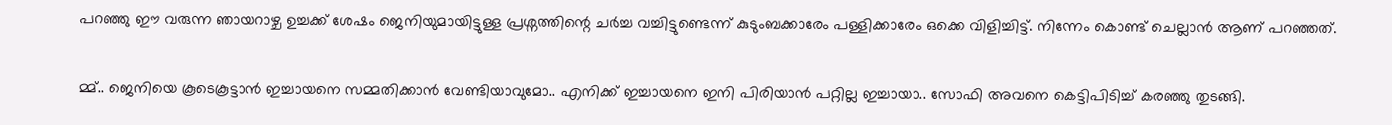പറഞ്ഞു ഈ വരുന്ന ഞായറാഴ്ച ഉച്ചക്ക് ശേഷം ജെനിയുമായിട്ടുള്ള പ്രശ്നത്തിന്റെ ചർച്ച വച്ചിട്ടുണ്ടെന്ന് കുടുംബക്കാരേം പള്ളിക്കാരേം ഒക്കെ വിളിച്ചിട്ട്. നിന്നേം കൊണ്ട് ചെല്ലാൻ ആണ് പറഞ്ഞത്.

മ്മ്.. ജെനിയെ കൂടെകൂട്ടാൻ ഇച്ചായനെ സമ്മതിക്കാൻ വേണ്ടിയാവുമോ.. എനിക്ക് ഇച്ചായനെ ഇനി പിരിയാൻ പറ്റില്ല ഇച്ചായാ.. സോഫി അവനെ കെട്ടിപിടിച്ച് കരഞ്ഞു തുടങ്ങി.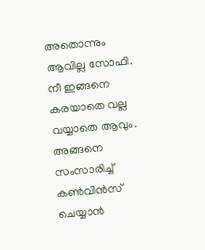അതൊന്നും ആവില്ല സോഫി. നീ ഇങ്ങനെ കരയാതെ വല്ല വയ്യാതെ ആവും. അങ്ങനെ സംസാരിച്ച് കൺവിൻസ് ചെയ്യാൻ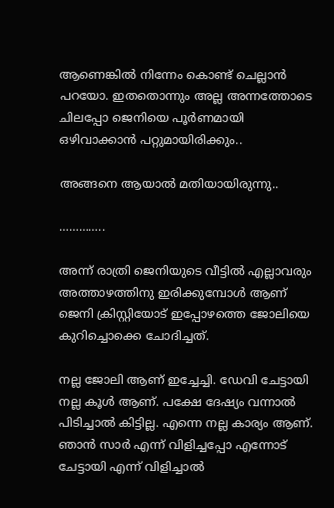ആണെങ്കിൽ നിന്നേം കൊണ്ട് ചെല്ലാൻ പറയോ. ഇതതൊന്നും അല്ല അന്നത്തോടെ ചിലപ്പോ ജെനിയെ പൂർണമായി ഒഴിവാക്കാൻ പറ്റുമായിരിക്കും..

അങ്ങനെ ആയാൽ മതിയായിരുന്നു..

…………..

അന്ന് രാത്രി ജെനിയുടെ വീട്ടിൽ എല്ലാവരും അത്താഴത്തിനു ഇരിക്കുമ്പോൾ ആണ് ജെനി ക്രിസ്റ്റിയോട് ഇപ്പോഴത്തെ ജോലിയെ കുറിച്ചൊക്കെ ചോദിച്ചത്.

നല്ല ജോലി ആണ് ഇച്ചേച്ചി. ഡേവി ചേട്ടായി നല്ല കൂൾ ആണ്. പക്ഷേ ദേഷ്യം വന്നാൽ പിടിച്ചാൽ കിട്ടില്ല. എന്നെ നല്ല കാര്യം ആണ്. ഞാൻ സാർ എന്ന് വിളിച്ചപ്പോ എന്നോട് ചേട്ടായി എന്ന് വിളിച്ചാൽ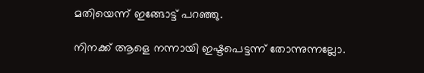മതിയെന്ന് ഇങ്ങോട്ട് പറഞ്ഞു.

നിനക്ക് ആളെ നന്നായി ഇഷ്ടപെട്ടന്ന് തോന്നുന്നല്ലോ.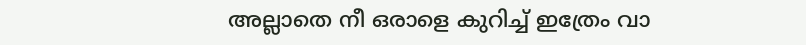അല്ലാതെ നീ ഒരാളെ കുറിച്ച് ഇത്രേം വാ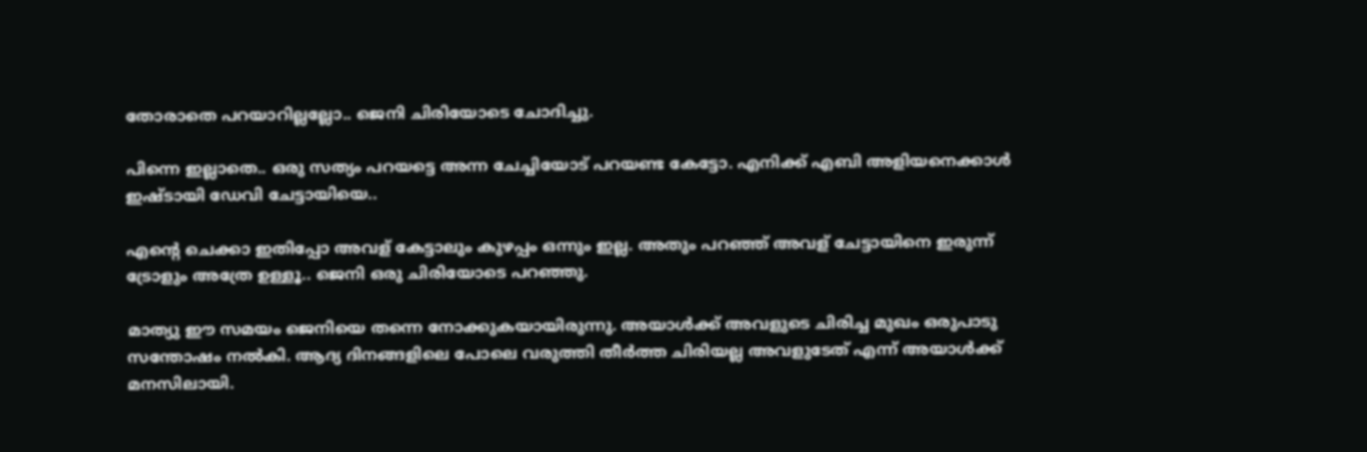തോരാതെ പറയാറില്ലല്ലോ.. ജെനി ചിരിയോടെ ചോദിച്ചു.

പിന്നെ ഇല്ലാതെ.. ഒരു സത്യം പറയട്ടെ അന്ന ചേച്ചിയോട് പറയണ്ട കേട്ടോ. എനിക്ക് എബി അളിയനെക്കാൾ ഇഷ്ടായി ഡേവി ചേട്ടായിയെ..

എന്റെ ചെക്കാ ഇതിപ്പോ അവള് കേട്ടാലും കുഴപ്പം ഒന്നും ഇല്ല. അതും പറഞ്ഞ് അവള് ചേട്ടായിനെ ഇരുന്ന് ട്രോളും അത്രേ ഉള്ളൂ.. ജെനി ഒരു ചിരിയോടെ പറഞ്ഞു.

മാത്യു ഈ സമയം ജെനിയെ തന്നെ നോക്കുകയായിരുന്നു. അയാൾക്ക് അവളുടെ ചിരിച്ച മുഖം ഒരുപാടു സന്തോഷം നൽകി. ആദ്യ ദിനങ്ങളിലെ പോലെ വരുത്തി തീർത്ത ചിരിയല്ല അവളുടേത്‌ എന്ന് അയാൾക്ക് മനസിലായി.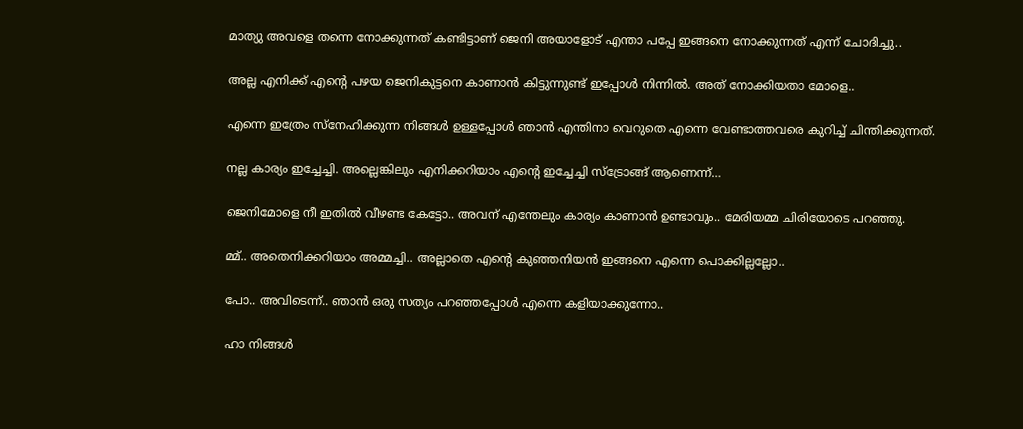മാത്യു അവളെ തന്നെ നോക്കുന്നത് കണ്ടിട്ടാണ് ജെനി അയാളോട് എന്താ പപ്പേ ഇങ്ങനെ നോക്കുന്നത് എന്ന് ചോദിച്ചു..

അല്ല എനിക്ക് എന്റെ പഴയ ജെനികുട്ടനെ കാണാൻ കിട്ടുന്നുണ്ട് ഇപ്പോൾ നിന്നിൽ. അത് നോക്കിയതാ മോളെ..

എന്നെ ഇത്രേം സ്നേഹിക്കുന്ന നിങ്ങൾ ഉള്ളപ്പോൾ ഞാൻ എന്തിനാ വെറുതെ എന്നെ വേണ്ടാത്തവരെ കുറിച്ച് ചിന്തിക്കുന്നത്.

നല്ല കാര്യം ഇച്ചേച്ചി. അല്ലെങ്കിലും എനിക്കറിയാം എന്റെ ഇച്ചേച്ചി സ്ട്രോങ്ങ്‌ ആണെന്ന്…

ജെനിമോളെ നീ ഇതിൽ വീഴണ്ട കേട്ടോ.. അവന് എന്തേലും കാര്യം കാണാൻ ഉണ്ടാവും.. മേരിയമ്മ ചിരിയോടെ പറഞ്ഞു.

മ്മ്.. അതെനിക്കറിയാം അമ്മച്ചി.. അല്ലാതെ എന്റെ കുഞ്ഞനിയൻ ഇങ്ങനെ എന്നെ പൊക്കില്ലല്ലോ..

പോ.. അവിടെന്ന്.. ഞാൻ ഒരു സത്യം പറഞ്ഞപ്പോൾ എന്നെ കളിയാക്കുന്നോ..

ഹാ നിങ്ങൾ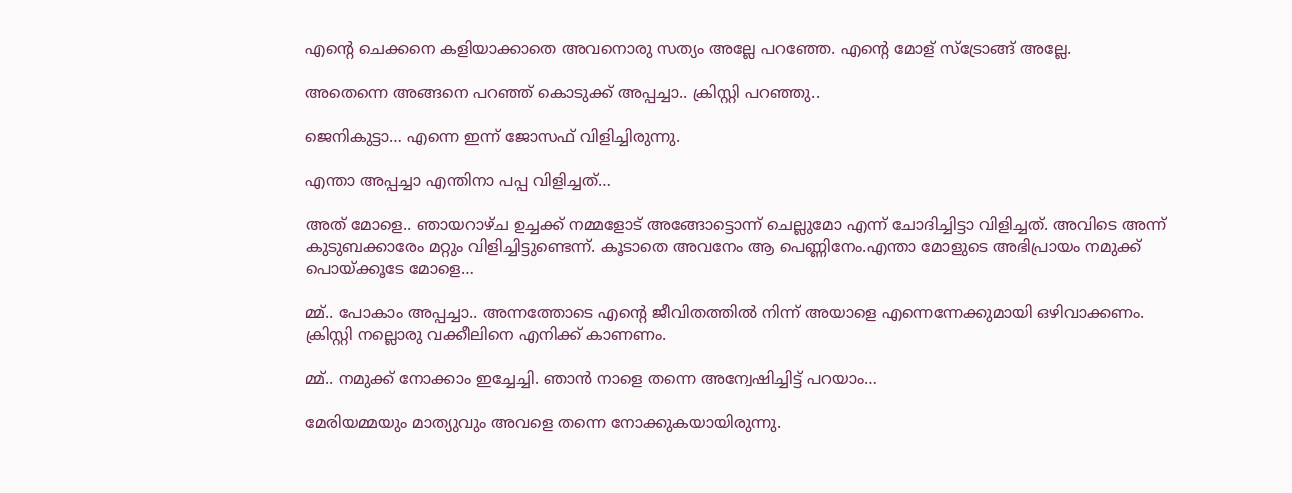എന്റെ ചെക്കനെ കളിയാക്കാതെ അവനൊരു സത്യം അല്ലേ പറഞ്ഞേ. എന്റെ മോള് സ്ട്രോങ്ങ്‌ അല്ലേ.

അതെന്നെ അങ്ങനെ പറഞ്ഞ് കൊടുക്ക് അപ്പച്ചാ.. ക്രിസ്റ്റി പറഞ്ഞു..

ജെനികുട്ടാ… എന്നെ ഇന്ന് ജോസഫ് വിളിച്ചിരുന്നു.

എന്താ അപ്പച്ചാ എന്തിനാ പപ്പ വിളിച്ചത്…

അത് മോളെ.. ഞായറാഴ്ച ഉച്ചക്ക് നമ്മളോട് അങ്ങോട്ടൊന്ന് ചെല്ലുമോ എന്ന് ചോദിച്ചിട്ടാ വിളിച്ചത്. അവിടെ അന്ന് കുടുബക്കാരേം മറ്റും വിളിച്ചിട്ടുണ്ടെന്ന്. കൂടാതെ അവനേം ആ പെണ്ണിനേം.എന്താ മോളുടെ അഭിപ്രായം നമുക്ക് പൊയ്ക്കൂടേ മോളെ…

മ്മ്.. പോകാം അപ്പച്ചാ.. അന്നത്തോടെ എന്റെ ജീവിതത്തിൽ നിന്ന് അയാളെ എന്നെന്നേക്കുമായി ഒഴിവാക്കണം. ക്രിസ്റ്റി നല്ലൊരു വക്കീലിനെ എനിക്ക് കാണണം.

മ്മ്.. നമുക്ക് നോക്കാം ഇച്ചേച്ചി. ഞാൻ നാളെ തന്നെ അന്വേഷിച്ചിട്ട് പറയാം…

മേരിയമ്മയും മാത്യുവും അവളെ തന്നെ നോക്കുകയായിരുന്നു.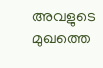അവളുടെ മുഖത്തെ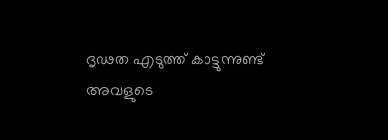ദൃഢത എടുത്ത് കാട്ടുന്നുണ്ട് അവളുടെ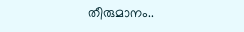തീരുമാനം..